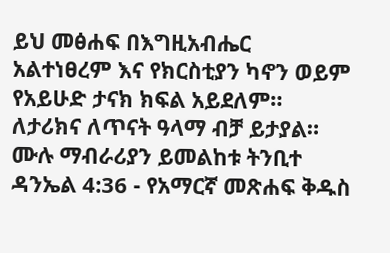ይህ መፅሐፍ በእግዚአብሔር አልተነፀረም እና የክርስቲያን ካኖን ወይም የአይሁድ ታናክ ክፍል አይደለም። ለታሪክና ለጥናት ዓላማ ብቻ ይታያል። ሙሉ ማብራሪያን ይመልከቱ ትንቢተ ዳንኤል 4:36 - የአማርኛ መጽሐፍ ቅዱስ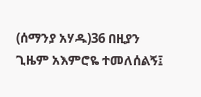(ሰማንያ አሃዱ)36 በዚያን ጊዜም አእምሮዬ ተመለሰልኝ፤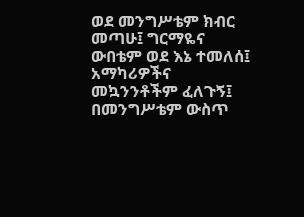ወደ መንግሥቴም ክብር መጣሁ፤ ግርማዬና ውበቴም ወደ እኔ ተመለሰ፤ አማካሪዎችና መኳንንቶችም ፈለጉኝ፤ በመንግሥቴም ውስጥ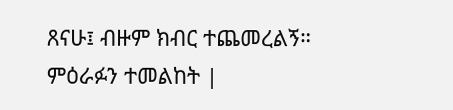ጸናሁ፤ ብዙም ክብር ተጨመረልኝ። ምዕራፉን ተመልከት |